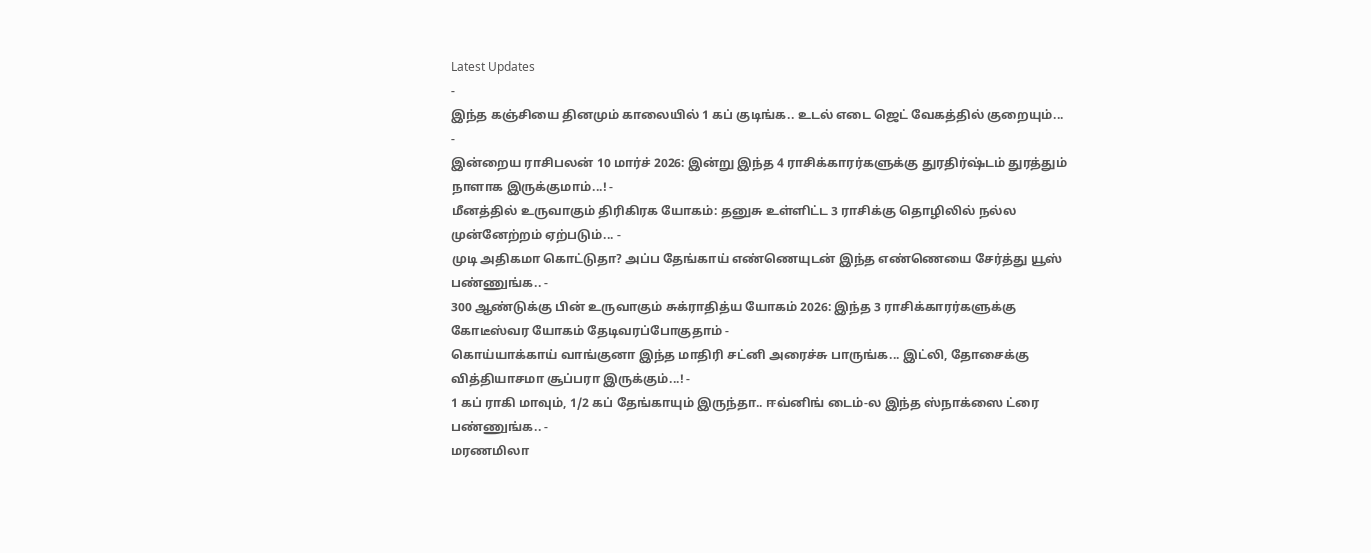Latest Updates
-
இந்த கஞ்சியை தினமும் காலையில் 1 கப் குடிங்க.. உடல் எடை ஜெட் வேகத்தில் குறையும்... -
இன்றைய ராசிபலன் 10 மார்ச் 2026: இன்று இந்த 4 ராசிக்காரர்களுக்கு துரதிர்ஷ்டம் துரத்தும் நாளாக இருக்குமாம்...! -
மீனத்தில் உருவாகும் திரிகிரக யோகம்: தனுசு உள்ளிட்ட 3 ராசிக்கு தொழிலில் நல்ல முன்னேற்றம் ஏற்படும்... -
முடி அதிகமா கொட்டுதா? அப்ப தேங்காய் எண்ணெயுடன் இந்த எண்ணெயை சேர்த்து யூஸ் பண்ணுங்க.. -
300 ஆண்டுக்கு பின் உருவாகும் சுக்ராதித்ய யோகம் 2026: இந்த 3 ராசிக்காரர்களுக்கு கோடீஸ்வர யோகம் தேடிவரப்போகுதாம் -
கொய்யாக்காய் வாங்குனா இந்த மாதிரி சட்னி அரைச்சு பாருங்க... இட்லி, தோசைக்கு வித்தியாசமா சூப்பரா இருக்கும்...! -
1 கப் ராகி மாவும், 1/2 கப் தேங்காயும் இருந்தா.. ஈவ்னிங் டைம்-ல இந்த ஸ்நாக்ஸை ட்ரை பண்ணுங்க.. -
மரணமிலா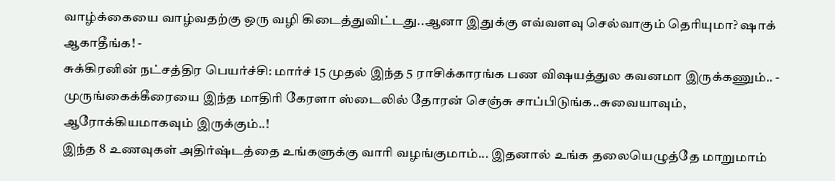வாழ்க்கையை வாழ்வதற்கு ஒரு வழி கிடைத்துவிட்டது..ஆனா இதுக்கு எவ்வளவு செல்வாகும் தெரியுமா? ஷாக் ஆகாதீங்க! -
சுக்கிரனின் நட்சத்திர பெயர்ச்சி: மார்ச் 15 முதல் இந்த 5 ராசிக்காரங்க பண விஷயத்துல கவனமா இருக்கணும்.. -
முருங்கைக்கீரையை இந்த மாதிரி கேரளா ஸ்டைலில் தோரன் செஞ்சு சாப்பிடுங்க..சுவையாவும், ஆரோக்கியமாகவும் இருக்கும்..!
இந்த 8 உணவுகள் அதிர்ஷ்டத்தை உங்களுக்கு வாரி வழங்குமாம்... இதனால் உங்க தலையெழுத்தே மாறுமாம்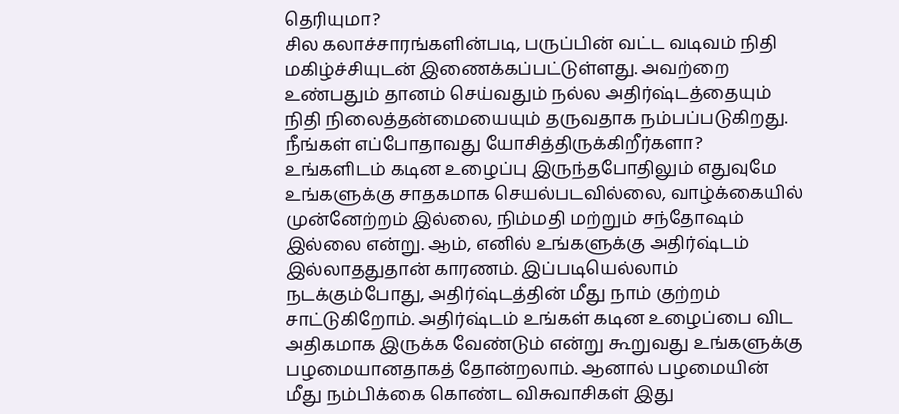தெரியுமா?
சில கலாச்சாரங்களின்படி, பருப்பின் வட்ட வடிவம் நிதி மகிழ்ச்சியுடன் இணைக்கப்பட்டுள்ளது. அவற்றை உண்பதும் தானம் செய்வதும் நல்ல அதிர்ஷ்டத்தையும் நிதி நிலைத்தன்மையையும் தருவதாக நம்பப்படுகிறது.
நீங்கள் எப்போதாவது யோசித்திருக்கிறீர்களா? உங்களிடம் கடின உழைப்பு இருந்தபோதிலும் எதுவுமே உங்களுக்கு சாதகமாக செயல்படவில்லை, வாழ்க்கையில் முன்னேற்றம் இல்லை, நிம்மதி மற்றும் சந்தோஷம் இல்லை என்று. ஆம், எனில் உங்களுக்கு அதிர்ஷ்டம் இல்லாததுதான் காரணம். இப்படியெல்லாம் நடக்கும்போது, அதிர்ஷ்டத்தின் மீது நாம் குற்றம் சாட்டுகிறோம். அதிர்ஷ்டம் உங்கள் கடின உழைப்பை விட அதிகமாக இருக்க வேண்டும் என்று கூறுவது உங்களுக்கு பழமையானதாகத் தோன்றலாம். ஆனால் பழமையின் மீது நம்பிக்கை கொண்ட விசுவாசிகள் இது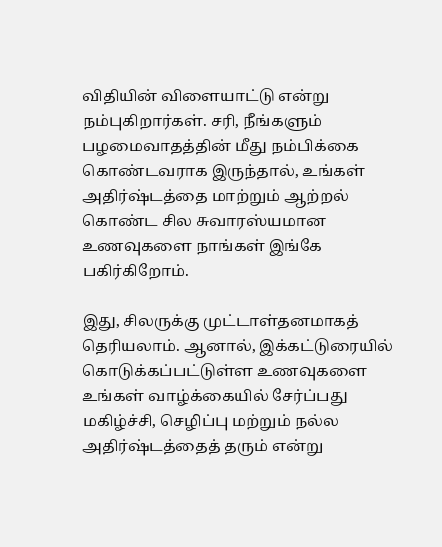விதியின் விளையாட்டு என்று நம்புகிறார்கள். சரி, நீங்களும் பழமைவாதத்தின் மீது நம்பிக்கை கொண்டவராக இருந்தால், உங்கள் அதிர்ஷ்டத்தை மாற்றும் ஆற்றல் கொண்ட சில சுவாரஸ்யமான உணவுகளை நாங்கள் இங்கே பகிர்கிறோம்.

இது, சிலருக்கு முட்டாள்தனமாகத் தெரியலாம். ஆனால், இக்கட்டுரையில் கொடுக்கப்பட்டுள்ள உணவுகளை உங்கள் வாழ்க்கையில் சேர்ப்பது மகிழ்ச்சி, செழிப்பு மற்றும் நல்ல அதிர்ஷ்டத்தைத் தரும் என்று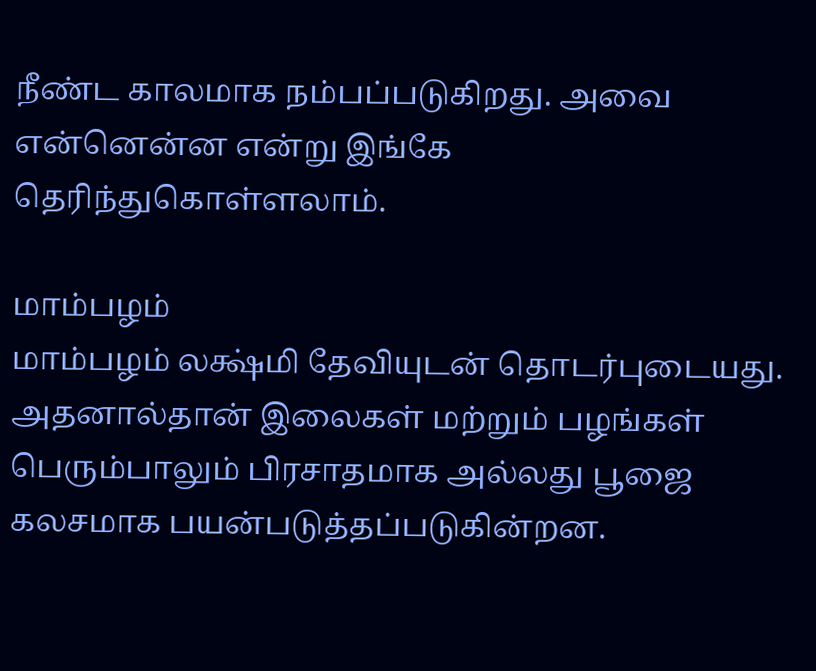நீண்ட காலமாக நம்பப்படுகிறது. அவை என்னென்ன என்று இங்கே தெரிந்துகொள்ளலாம்.

மாம்பழம்
மாம்பழம் லக்ஷ்மி தேவியுடன் தொடர்புடையது. அதனால்தான் இலைகள் மற்றும் பழங்கள் பெரும்பாலும் பிரசாதமாக அல்லது பூஜை கலசமாக பயன்படுத்தப்படுகின்றன.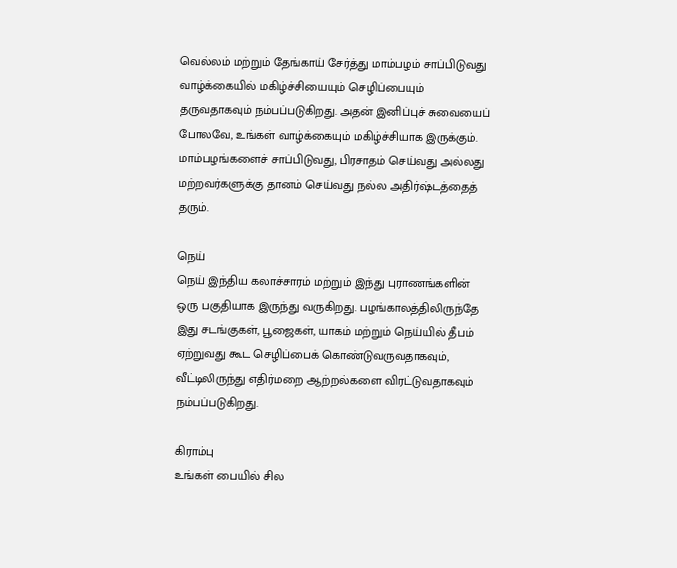வெல்லம் மற்றும் தேங்காய் சேர்த்து மாம்பழம் சாப்பிடுவது வாழ்க்கையில் மகிழ்ச்சியையும் செழிப்பையும் தருவதாகவும் நம்பப்படுகிறது. அதன் இனிப்புச் சுவையைப் போலவே, உங்கள் வாழ்க்கையும் மகிழ்ச்சியாக இருக்கும். மாம்பழங்களைச் சாப்பிடுவது, பிரசாதம் செய்வது அல்லது மற்றவர்களுக்கு தானம் செய்வது நல்ல அதிர்ஷ்டத்தைத் தரும்.

நெய்
நெய் இந்திய கலாச்சாரம் மற்றும் இந்து புராணங்களின் ஒரு பகுதியாக இருந்து வருகிறது. பழங்காலத்திலிருந்தே இது சடங்குகள், பூஜைகள், யாகம் மற்றும் நெய்யில் தீபம் ஏற்றுவது கூட செழிப்பைக் கொண்டுவருவதாகவும், வீட்டிலிருந்து எதிர்மறை ஆற்றல்களை விரட்டுவதாகவும் நம்பப்படுகிறது.

கிராம்பு
உங்கள் பையில் சில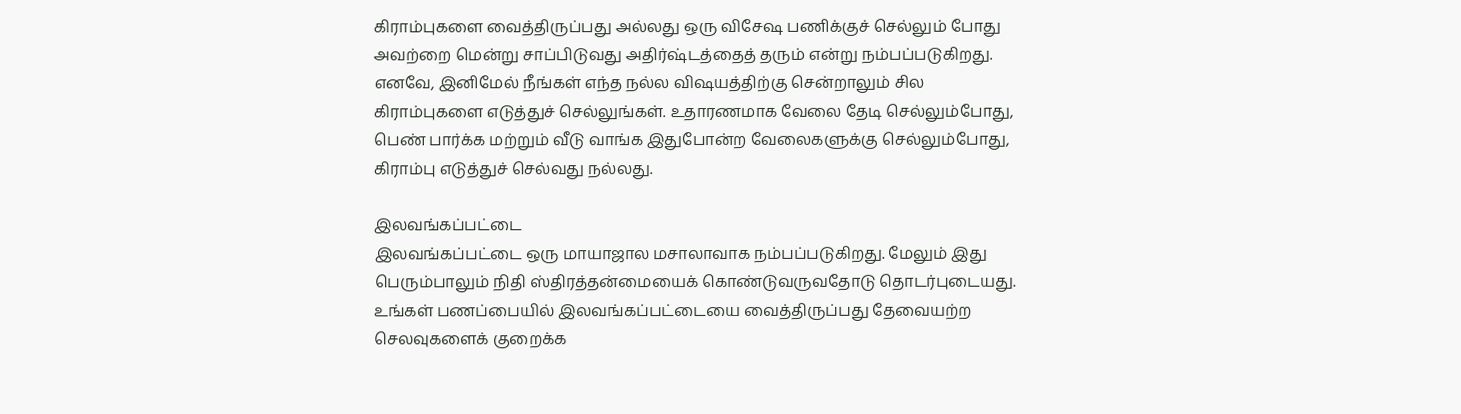கிராம்புகளை வைத்திருப்பது அல்லது ஒரு விசேஷ பணிக்குச் செல்லும் போது அவற்றை மென்று சாப்பிடுவது அதிர்ஷ்டத்தைத் தரும் என்று நம்பப்படுகிறது. எனவே, இனிமேல் நீங்கள் எந்த நல்ல விஷயத்திற்கு சென்றாலும் சில கிராம்புகளை எடுத்துச் செல்லுங்கள். உதாரணமாக வேலை தேடி செல்லும்போது, பெண் பார்க்க மற்றும் வீடு வாங்க இதுபோன்ற வேலைகளுக்கு செல்லும்போது, கிராம்பு எடுத்துச் செல்வது நல்லது.

இலவங்கப்பட்டை
இலவங்கப்பட்டை ஒரு மாயாஜால மசாலாவாக நம்பப்படுகிறது. மேலும் இது பெரும்பாலும் நிதி ஸ்திரத்தன்மையைக் கொண்டுவருவதோடு தொடர்புடையது. உங்கள் பணப்பையில் இலவங்கப்பட்டையை வைத்திருப்பது தேவையற்ற செலவுகளைக் குறைக்க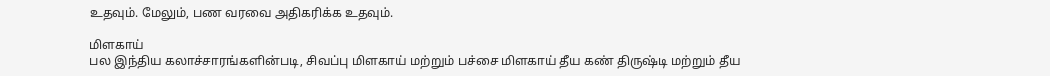உதவும். மேலும், பண வரவை அதிகரிக்க உதவும்.

மிளகாய்
பல இந்திய கலாச்சாரங்களின்படி, சிவப்பு மிளகாய் மற்றும் பச்சை மிளகாய் தீய கண் திருஷ்டி மற்றும் தீய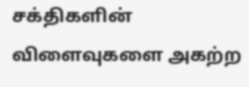சக்திகளின் விளைவுகளை அகற்ற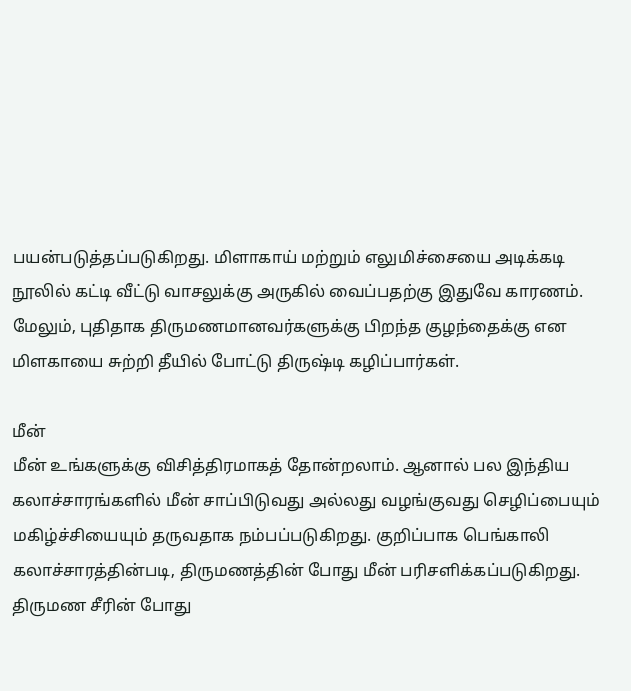பயன்படுத்தப்படுகிறது. மிளாகாய் மற்றும் எலுமிச்சையை அடிக்கடி நூலில் கட்டி வீட்டு வாசலுக்கு அருகில் வைப்பதற்கு இதுவே காரணம். மேலும், புதிதாக திருமணமானவர்களுக்கு பிறந்த குழந்தைக்கு என மிளகாயை சுற்றி தீயில் போட்டு திருஷ்டி கழிப்பார்கள்.

மீன்
மீன் உங்களுக்கு விசித்திரமாகத் தோன்றலாம். ஆனால் பல இந்திய கலாச்சாரங்களில் மீன் சாப்பிடுவது அல்லது வழங்குவது செழிப்பையும் மகிழ்ச்சியையும் தருவதாக நம்பப்படுகிறது. குறிப்பாக பெங்காலி கலாச்சாரத்தின்படி, திருமணத்தின் போது மீன் பரிசளிக்கப்படுகிறது. திருமண சீரின் போது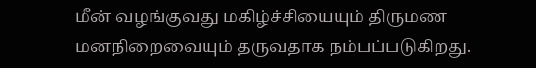மீன் வழங்குவது மகிழ்ச்சியையும் திருமண மனநிறைவையும் தருவதாக நம்பப்படுகிறது.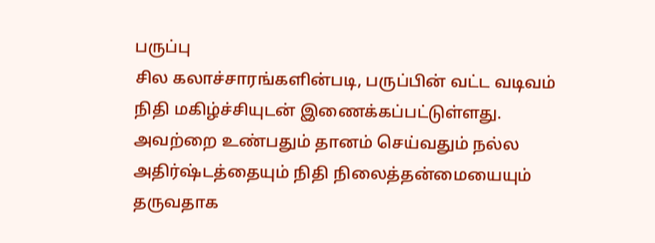பருப்பு
சில கலாச்சாரங்களின்படி, பருப்பின் வட்ட வடிவம் நிதி மகிழ்ச்சியுடன் இணைக்கப்பட்டுள்ளது. அவற்றை உண்பதும் தானம் செய்வதும் நல்ல அதிர்ஷ்டத்தையும் நிதி நிலைத்தன்மையையும் தருவதாக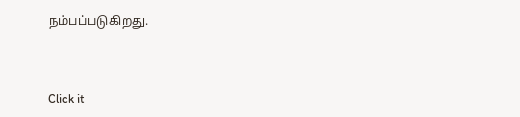நம்பப்படுகிறது.



Click it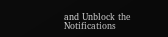and Unblock the Notifications